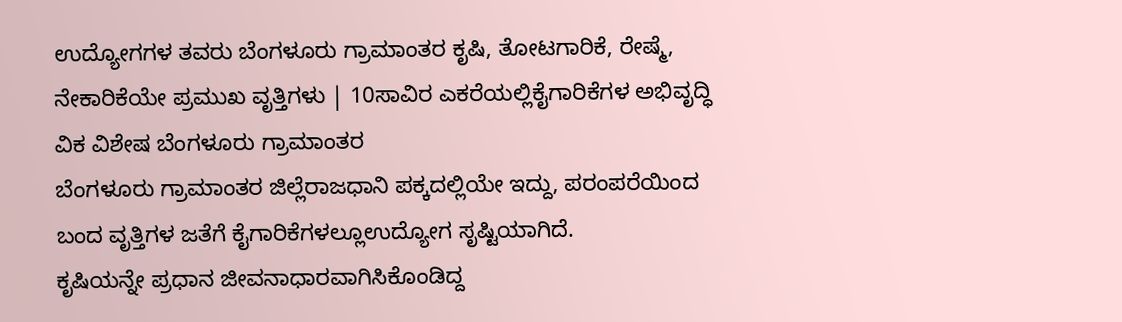ಉದ್ಯೋಗಗಳ ತವರು ಬೆಂಗಳೂರು ಗ್ರಾಮಾಂತರ ಕೃಷಿ, ತೋಟಗಾರಿಕೆ, ರೇಷ್ಮೆ, ನೇಕಾರಿಕೆಯೇ ಪ್ರಮುಖ ವೃತ್ತಿಗಳು | 10ಸಾವಿರ ಎಕರೆಯಲ್ಲಿಕೈಗಾರಿಕೆಗಳ ಅಭಿವೃದ್ಧಿ
ವಿಕ ವಿಶೇಷ ಬೆಂಗಳೂರು ಗ್ರಾಮಾಂತರ
ಬೆಂಗಳೂರು ಗ್ರಾಮಾಂತರ ಜಿಲ್ಲೆರಾಜಧಾನಿ ಪಕ್ಕದಲ್ಲಿಯೇ ಇದ್ದು, ಪರಂಪರೆಯಿಂದ ಬಂದ ವೃತ್ತಿಗಳ ಜತೆಗೆ ಕೈಗಾರಿಕೆಗಳಲ್ಲೂಉದ್ಯೋಗ ಸೃಷ್ಟಿಯಾಗಿದೆ.
ಕೃಷಿಯನ್ನೇ ಪ್ರಧಾನ ಜೀವನಾಧಾರವಾಗಿಸಿಕೊಂಡಿದ್ದ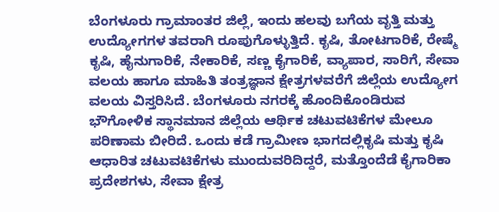ಬೆಂಗಳೂರು ಗ್ರಾಮಾಂತರ ಜಿಲ್ಲೆ, ಇಂದು ಹಲವು ಬಗೆಯ ವೃತ್ತಿ ಮತ್ತು ಉದ್ಯೋಗಗಳ ತವರಾಗಿ ರೂಪುಗೊಳ್ಳುತ್ತಿದೆ. ಕೃಷಿ, ತೋಟಗಾರಿಕೆ, ರೇಷ್ಮೆ ಕೃಷಿ, ಹೈನುಗಾರಿಕೆ, ನೇಕಾರಿಕೆ, ಸಣ್ಣ ಕೈಗಾರಿಕೆ, ವ್ಯಾಪಾರ, ಸಾರಿಗೆ, ಸೇವಾ ವಲಯ ಹಾಗೂ ಮಾಹಿತಿ ತಂತ್ರಜ್ಞಾನ ಕ್ಷೇತ್ರಗಳವರೆಗೆ ಜಿಲ್ಲೆಯ ಉದ್ಯೋಗ ವಲಯ ವಿಸ್ತರಿಸಿದೆ. ಬೆಂಗಳೂರು ನಗರಕ್ಕೆ ಹೊಂದಿಕೊಂಡಿರುವ ಭೌಗೋಳಿಕ ಸ್ಥಾನಮಾನ ಜಿಲ್ಲೆಯ ಆರ್ಥಿಕ ಚಟುವಟಿಕೆಗಳ ಮೇಲೂ ಪರಿಣಾಮ ಬೀರಿದೆ. ಒಂದು ಕಡೆ ಗ್ರಾಮೀಣ ಭಾಗದಲ್ಲಿಕೃಷಿ ಮತ್ತು ಕೃಷಿ ಆಧಾರಿತ ಚಟುವಟಿಕೆಗಳು ಮುಂದುವರಿದಿದ್ದರೆ, ಮತ್ತೊಂದೆಡೆ ಕೈಗಾರಿಕಾ ಪ್ರದೇಶಗಳು, ಸೇವಾ ಕ್ಷೇತ್ರ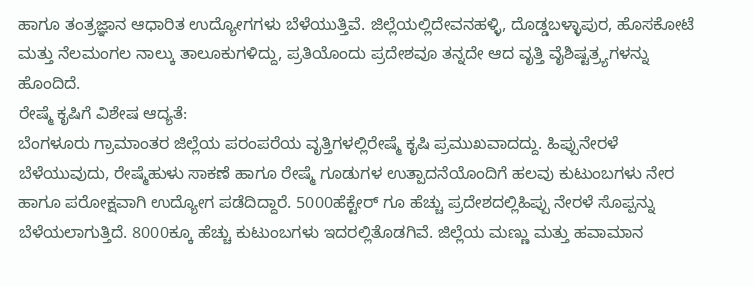ಹಾಗೂ ತಂತ್ರಜ್ಞಾನ ಆಧಾರಿತ ಉದ್ಯೋಗಗಳು ಬೆಳೆಯುತ್ತಿವೆ. ಜಿಲ್ಲೆಯಲ್ಲಿದೇವನಹಳ್ಳಿ, ದೊಡ್ಡಬಳ್ಳಾಪುರ, ಹೊಸಕೋಟೆ ಮತ್ತು ನೆಲಮಂಗಲ ನಾಲ್ಕು ತಾಲೂಕುಗಳಿದ್ದು, ಪ್ರತಿಯೊಂದು ಪ್ರದೇಶವೂ ತನ್ನದೇ ಆದ ವೃತ್ತಿ ವೈಶಿಷ್ಟತ್ರ್ಯಗಳನ್ನು ಹೊಂದಿದೆ.
ರೇಷ್ಮೆ ಕೃಷಿಗೆ ವಿಶೇಷ ಆದ್ಯತೆ:
ಬೆಂಗಳೂರು ಗ್ರಾಮಾಂತರ ಜಿಲ್ಲೆಯ ಪರಂಪರೆಯ ವೃತ್ತಿಗಳಲ್ಲಿರೇಷ್ಮೆ ಕೃಷಿ ಪ್ರಮುಖವಾದದ್ದು. ಹಿಪ್ಪುನೇರಳೆ ಬೆಳೆಯುವುದು, ರೇಷ್ಮೆಹುಳು ಸಾಕಣೆ ಹಾಗೂ ರೇಷ್ಮೆ ಗೂಡುಗಳ ಉತ್ಪಾದನೆಯೊಂದಿಗೆ ಹಲವು ಕುಟುಂಬಗಳು ನೇರ ಹಾಗೂ ಪರೋಕ್ಷವಾಗಿ ಉದ್ಯೋಗ ಪಡೆದಿದ್ದಾರೆ. 5000ಹೆಕ್ಟೇರ್ ಗೂ ಹೆಚ್ಚು ಪ್ರದೇಶದಲ್ಲಿಹಿಪ್ಪು ನೇರಳೆ ಸೊಪ್ಪನ್ನು ಬೆಳೆಯಲಾಗುತ್ತಿದೆ. 8000ಕ್ಕೂ ಹೆಚ್ಚು ಕುಟುಂಬಗಳು ಇದರಲ್ಲಿತೊಡಗಿವೆ. ಜಿಲ್ಲೆಯ ಮಣ್ಣು ಮತ್ತು ಹವಾಮಾನ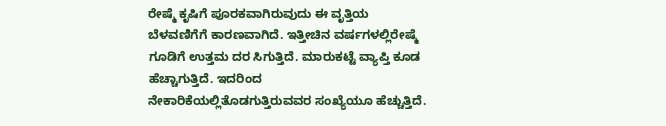ರೇಷ್ಮೆ ಕೃಷಿಗೆ ಪೂರಕವಾಗಿರುವುದು ಈ ವೃತ್ತಿಯ ಬೆಳವಣಿಗೆಗೆ ಕಾರಣವಾಗಿದೆ. ಇತ್ತೀಚಿನ ವರ್ಷಗಳಲ್ಲಿರೇಷ್ಮೆ ಗೂಡಿಗೆ ಉತ್ತಮ ದರ ಸಿಗುತ್ತಿದೆ. ಮಾರುಕಟ್ಟೆ ವ್ಯಾಪ್ತಿ ಕೂಡ ಹೆಚ್ಚಾಗುತ್ತಿದೆ. ಇದರಿಂದ ನೇಕಾರಿಕೆಯಲ್ಲಿತೊಡಗುತ್ತಿರುವವರ ಸಂಖ್ಯೆಯೂ ಹೆಚ್ಚುತ್ತಿದೆ.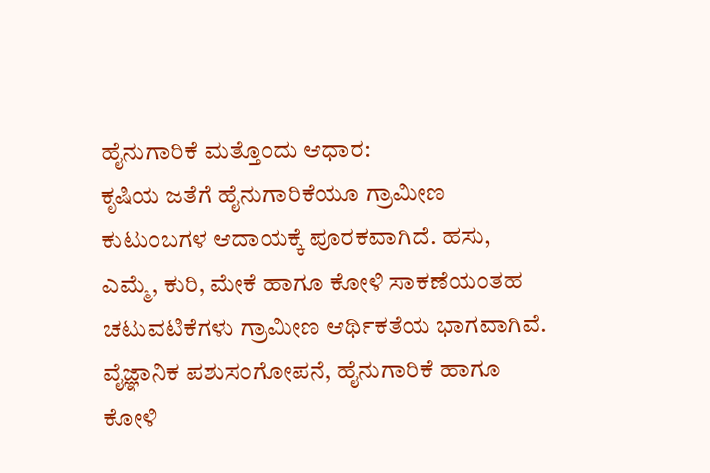ಹೈನುಗಾರಿಕೆ ಮತ್ತೊಂದು ಆಧಾರ:
ಕೃಷಿಯ ಜತೆಗೆ ಹೈನುಗಾರಿಕೆಯೂ ಗ್ರಾಮೀಣ ಕುಟುಂಬಗಳ ಆದಾಯಕ್ಕೆ ಪೂರಕವಾಗಿದೆ. ಹಸು, ಎಮ್ಮೆ, ಕುರಿ, ಮೇಕೆ ಹಾಗೂ ಕೋಳಿ ಸಾಕಣೆಯಂತಹ ಚಟುವಟಿಕೆಗಳು ಗ್ರಾಮೀಣ ಆರ್ಥಿಕತೆಯ ಭಾಗವಾಗಿವೆ. ವೈಜ್ಞಾನಿಕ ಪಶುಸಂಗೋಪನೆ, ಹೈನುಗಾರಿಕೆ ಹಾಗೂ ಕೋಳಿ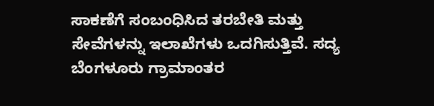ಸಾಕಣೆಗೆ ಸಂಬಂಧಿಸಿದ ತರಬೇತಿ ಮತ್ತು ಸೇವೆಗಳನ್ನು ಇಲಾಖೆಗಳು ಒದಗಿಸುತ್ತಿವೆ. ಸದ್ಯ ಬೆಂಗಳೂರು ಗ್ರಾಮಾಂತರ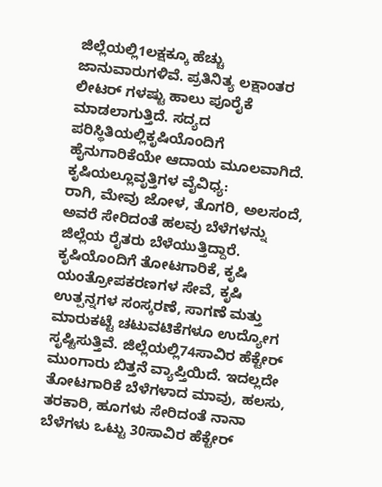ಜಿಲ್ಲೆಯಲ್ಲಿ1ಲಕ್ಷಕ್ಕೂ ಹೆಚ್ಚು ಜಾನುವಾರುಗಳಿವೆ. ಪ್ರತಿನಿತ್ಯ ಲಕ್ಷಾಂತರ ಲೀಟರ್ ಗಳಷ್ಟು ಹಾಲು ಪೂರೈಕೆ ಮಾಡಲಾಗುತ್ತಿದೆ. ಸದ್ಯದ ಪರಿಸ್ಥಿತಿಯಲ್ಲಿಕೃಷಿಯೊಂದಿಗೆ ಹೈನುಗಾರಿಕೆಯೇ ಆದಾಯ ಮೂಲವಾಗಿದೆ.
ಕೃಷಿಯಲ್ಲೂವೃತ್ತಿಗಳ ವೈವಿಧ್ಯ:
ರಾಗಿ, ಮೇವು ಜೋಳ, ತೊಗರಿ, ಅಲಸಂದೆ, ಅವರೆ ಸೇರಿದಂತೆ ಹಲವು ಬೆಳೆಗಳನ್ನು ಜಿಲ್ಲೆಯ ರೈತರು ಬೆಳೆಯುತ್ತಿದ್ದಾರೆ.
ಕೃಷಿಯೊಂದಿಗೆ ತೋಟಗಾರಿಕೆ, ಕೃಷಿ ಯಂತ್ರೋಪಕರಣಗಳ ಸೇವೆ, ಕೃಷಿ ಉತ್ಪನ್ನಗಳ ಸಂಸ್ಕರಣೆ, ಸಾಗಣೆ ಮತ್ತು ಮಾರುಕಟ್ಟೆ ಚಟುವಟಿಕೆಗಳೂ ಉದ್ಯೋಗ ಸೃಷ್ಟಿಸುತ್ತಿವೆ. ಜಿಲ್ಲೆಯಲ್ಲಿ74ಸಾವಿರ ಹೆಕ್ಟೇರ್ ಮುಂಗಾರು ಬಿತ್ತನೆ ವ್ಯಾಪ್ತಿಯಿದೆ. ಇದಲ್ಲದೇ ತೋಟಗಾರಿಕೆ ಬೆಳೆಗಳಾದ ಮಾವು, ಹಲಸು, ತರಕಾರಿ, ಹೂಗಳು ಸೇರಿದಂತೆ ನಾನಾ ಬೆಳೆಗಳು ಒಟ್ಟು 30ಸಾವಿರ ಹೆಕ್ಟೇರ್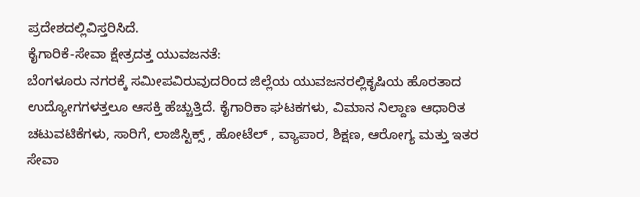ಪ್ರದೇಶದಲ್ಲಿವಿಸ್ತರಿಸಿದೆ.
ಕೈಗಾರಿಕೆ-ಸೇವಾ ಕ್ಷೇತ್ರದತ್ತ ಯುವಜನತೆ:
ಬೆಂಗಳೂರು ನಗರಕ್ಕೆ ಸಮೀಪವಿರುವುದರಿಂದ ಜಿಲ್ಲೆಯ ಯುವಜನರಲ್ಲಿಕೃಷಿಯ ಹೊರತಾದ ಉದ್ಯೋಗಗಳತ್ತಲೂ ಆಸಕ್ತಿ ಹೆಚ್ಚುತ್ತಿದೆ. ಕೈಗಾರಿಕಾ ಘಟಕಗಳು, ವಿಮಾನ ನಿಲ್ದಾಣ ಆಧಾರಿತ ಚಟುವಟಿಕೆಗಳು, ಸಾರಿಗೆ, ಲಾಜಿಸ್ಟಿಕ್ಸ್ , ಹೋಟೆಲ್ , ವ್ಯಾಪಾರ, ಶಿಕ್ಷಣ, ಆರೋಗ್ಯ ಮತ್ತು ಇತರ ಸೇವಾ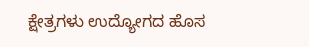ಕ್ಷೇತ್ರಗಳು ಉದ್ಯೋಗದ ಹೊಸ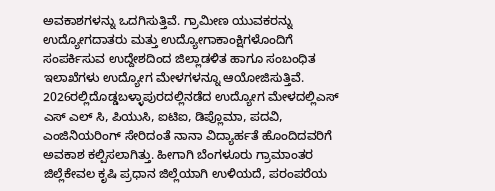ಅವಕಾಶಗಳನ್ನು ಒದಗಿಸುತ್ತಿವೆ. ಗ್ರಾಮೀಣ ಯುವಕರನ್ನು ಉದ್ಯೋಗದಾತರು ಮತ್ತು ಉದ್ಯೋಗಾಕಾಂಕ್ಷಿಗಳೊಂದಿಗೆ ಸಂಪರ್ಕಿಸುವ ಉದ್ದೇಶದಿಂದ ಜಿಲ್ಲಾಡಳಿತ ಹಾಗೂ ಸಂಬಂಧಿತ ಇಲಾಖೆಗಳು ಉದ್ಯೋಗ ಮೇಳಗಳನ್ನೂ ಆಯೋಜಿಸುತ್ತಿವೆ.
2026ರಲ್ಲಿದೊಡ್ಡಬಳ್ಳಾಪುರದಲ್ಲಿನಡೆದ ಉದ್ಯೋಗ ಮೇಳದಲ್ಲಿಎಸ್ ಎಸ್ ಎಲ್ ಸಿ, ಪಿಯುಸಿ, ಐಟಿಐ, ಡಿಪ್ಲೊಮಾ, ಪದವಿ, ಎಂಜಿನಿಯರಿಂಗ್ ಸೇರಿದಂತೆ ನಾನಾ ವಿದ್ಯಾರ್ಹತೆ ಹೊಂದಿದವರಿಗೆ ಅವಕಾಶ ಕಲ್ಪಿಸಲಾಗಿತ್ತು. ಹೀಗಾಗಿ ಬೆಂಗಳೂರು ಗ್ರಾಮಾಂತರ ಜಿಲ್ಲೆಕೇವಲ ಕೃಷಿ ಪ್ರಧಾನ ಜಿಲ್ಲೆಯಾಗಿ ಉಳಿಯದೆ, ಪರಂಪರೆಯ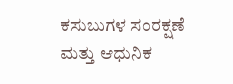ಕಸುಬುಗಳ ಸಂರಕ್ಷಣೆ ಮತ್ತು ಆಧುನಿಕ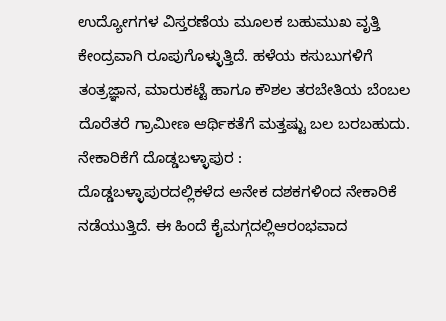ಉದ್ಯೋಗಗಳ ವಿಸ್ತರಣೆಯ ಮೂಲಕ ಬಹುಮುಖ ವೃತ್ತಿ ಕೇಂದ್ರವಾಗಿ ರೂಪುಗೊಳ್ಳುತ್ತಿದೆ. ಹಳೆಯ ಕಸುಬುಗಳಿಗೆ ತಂತ್ರಜ್ಞಾನ, ಮಾರುಕಟ್ಟೆ ಹಾಗೂ ಕೌಶಲ ತರಬೇತಿಯ ಬೆಂಬಲ ದೊರೆತರೆ ಗ್ರಾಮೀಣ ಆರ್ಥಿಕತೆಗೆ ಮತ್ತಷ್ಟು ಬಲ ಬರಬಹುದು.
ನೇಕಾರಿಕೆಗೆ ದೊಡ್ಡಬಳ್ಳಾಪುರ :
ದೊಡ್ಡಬಳ್ಳಾಪುರದಲ್ಲಿಕಳೆದ ಅನೇಕ ದಶಕಗಳಿಂದ ನೇಕಾರಿಕೆ ನಡೆಯುತ್ತಿದೆ. ಈ ಹಿಂದೆ ಕೈಮಗ್ಗದಲ್ಲಿಆರಂಭವಾದ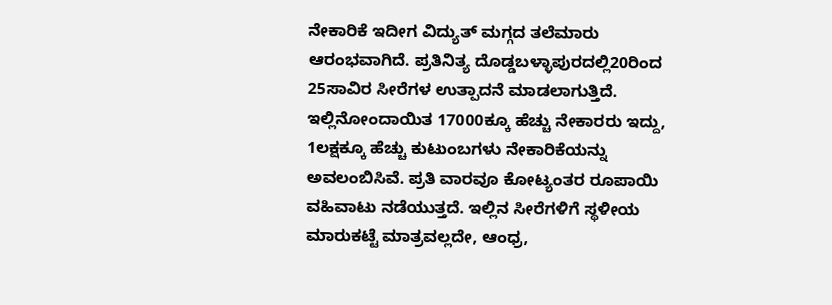ನೇಕಾರಿಕೆ ಇದೀಗ ವಿದ್ಯುತ್ ಮಗ್ಗದ ತಲೆಮಾರು ಆರಂಭವಾಗಿದೆ. ಪ್ರತಿನಿತ್ಯ ದೊಡ್ಡಬಳ್ಳಾಪುರದಲ್ಲಿ20ರಿಂದ 25ಸಾವಿರ ಸೀರೆಗಳ ಉತ್ಪಾದನೆ ಮಾಡಲಾಗುತ್ತಿದೆ. ಇಲ್ಲಿನೋಂದಾಯಿತ 17000ಕ್ಕೂ ಹೆಚ್ಚು ನೇಕಾರರು ಇದ್ದು, 1ಲಕ್ಷಕ್ಕೂ ಹೆಚ್ಚು ಕುಟುಂಬಗಳು ನೇಕಾರಿಕೆಯನ್ನು ಅವಲಂಬಿಸಿವೆ. ಪ್ರತಿ ವಾರವೂ ಕೋಟ್ಯಂತರ ರೂಪಾಯಿ ವಹಿವಾಟು ನಡೆಯುತ್ತದೆ. ಇಲ್ಲಿನ ಸೀರೆಗಳಿಗೆ ಸ್ಥಳೀಯ ಮಾರುಕಟ್ಟೆ ಮಾತ್ರವಲ್ಲದೇ, ಆಂಧ್ರ,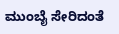ಮುಂಬೈ ಸೇರಿದಂತೆ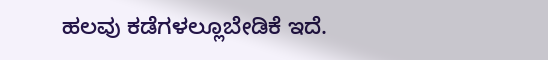ಹಲವು ಕಡೆಗಳಲ್ಲೂಬೇಡಿಕೆ ಇದೆ.